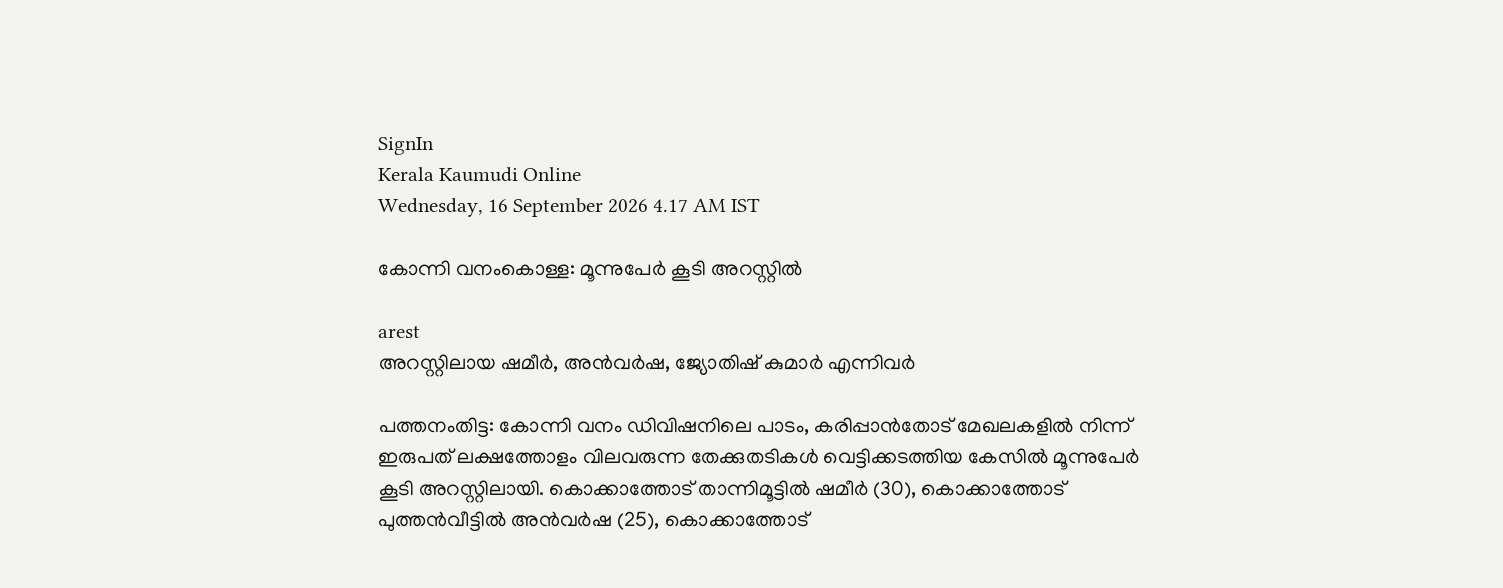SignIn
Kerala Kaumudi Online
Wednesday, 16 September 2026 4.17 AM IST

കോന്നി വനംകൊള്ള: മൂന്നുപേർ കൂടി അറസ്റ്റിൽ

arest
അറസ്റ്റിലായ ഷമീർ, അൻവർഷ, ജ്യോതിഷ് കുമാർ എന്നിവർ

പത്തനംതിട്ട: കോന്നി വനം ഡിവിഷനിലെ പാടം, കരിപ്പാൻതോട് മേഖലകളിൽ നിന്ന് ഇരുപത് ലക്ഷത്തോളം വിലവരുന്ന തേക്കുതടികൾ വെട്ടിക്കടത്തിയ കേസിൽ മൂന്നുപേർ കൂടി അറസ്റ്റിലായി. കൊക്കാത്തോട് താന്നിമൂട്ടിൽ ഷമീർ (30), കൊക്കാത്തോട് പുത്തൻവീട്ടിൽ അൻവർഷ (25), കൊക്കാത്തോട്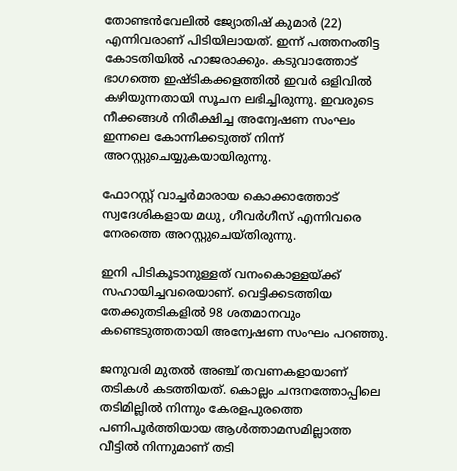തോണ്ടൻവേലിൽ ജ്യോതിഷ് കുമാർ (22) എന്നിവരാണ് പിടിയിലായത്. ഇന്ന് പത്തനംതിട്ട കോടതിയിൽ ഹാജരാക്കും. കടുവാത്തോട് ഭാഗത്തെ ഇഷ്ടികക്കളത്തിൽ ഇവർ ഒളിവിൽ കഴിയുന്നതായി സൂചന ലഭിച്ചിരുന്നു. ഇവരുടെ നീക്കങ്ങൾ നിരീക്ഷിച്ച അന്വേഷണ സംഘം ഇന്നലെ കോന്നിക്കടുത്ത് നിന്ന് അറസ്റ്റുചെയ്യുകയായിരുന്നു.

ഫോറസ്റ്റ് വാച്ചർമാരായ കൊക്കാത്തോട് സ്വദേശികളായ മധു, ഗീവർഗീസ് എന്നിവരെ നേരത്തെ അറസ്റ്റുചെയ്തിരുന്നു.

ഇനി പിടികൂടാനുള്ളത് വനംകൊള്ളയ്ക്ക് സഹായിച്ചവരെയാണ്. വെട്ടിക്കടത്തിയ തേക്കുതടികളിൽ 98 ശതമാനവും കണ്ടെടുത്തതായി അന്വേഷണ സംഘം പറഞ്ഞു.

ജനുവരി മുതൽ അഞ്ച് തവണകളായാണ് തടികൾ കടത്തിയത്. കൊല്ലം ചന്ദനത്തോപ്പിലെ തടിമില്ലിൽ നിന്നും കേരളപുരത്തെ പണിപൂർത്തിയായ ആൾത്താമസമില്ലാത്ത വീട്ടിൽ നിന്നുമാണ് തടി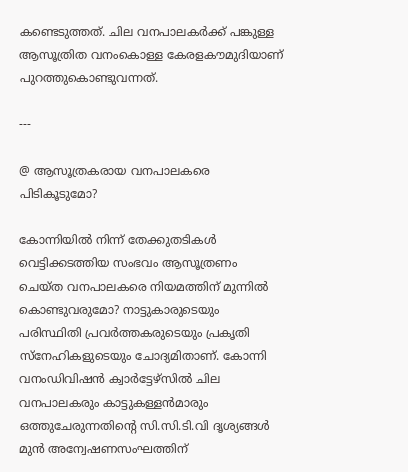കണ്ടെടുത്തത്. ചില വനപാലകർക്ക് പങ്കുള്ള ആസൂത്രിത വനംകൊള്ള കേരളകൗമുദിയാണ് പുറത്തുകൊണ്ടുവന്നത്.

---

@ ആസൂത്രകരായ വനപാലകരെ പിടികൂടുമോ?

കോന്നിയിൽ നിന്ന് തേക്കുതടികൾ വെട്ടിക്കടത്തിയ സംഭവം ആസൂത്രണം ചെയ്ത വനപാലകരെ നിയമത്തിന് മുന്നിൽ കൊണ്ടുവരുമോ? നാട്ടുകാരുടെയും പരിസ്ഥിതി പ്രവർത്തകരുടെയും പ്രകൃതി സ്നേഹികളുടെയും ചോദ്യമിതാണ്. കോന്നി വനംഡിവിഷൻ ക്വാർട്ടേഴ്സിൽ ചില വനപാലകരും കാട്ടുകള്ളൻമാരും ഒത്തുചേരുന്നതിന്റെ സി.സി.ടി.വി ദൃശ്യങ്ങൾ മുൻ അന്വേഷണസംഘത്തിന്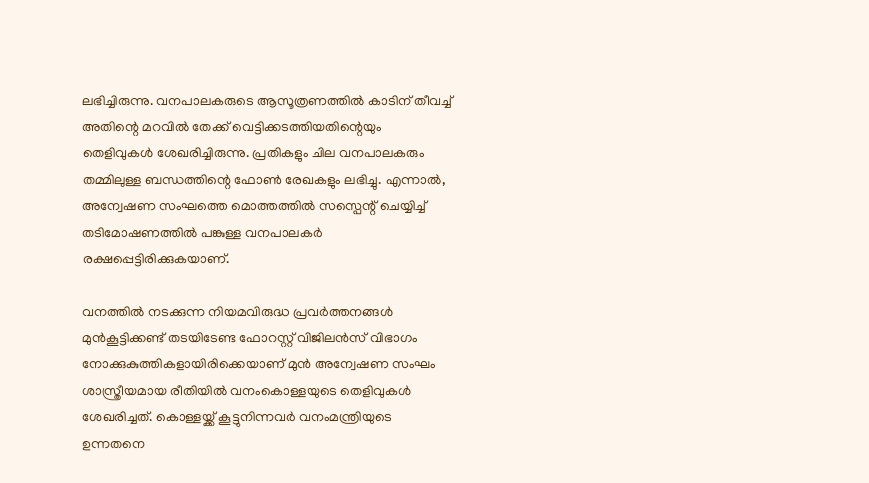ലഭിച്ചിരുന്നു. വനപാലകരുടെ ആസൂത്രണത്തിൽ കാടിന് തീവച്ച് അതിന്റെ മറവിൽ തേക്ക് വെട്ടിക്കടത്തിയതിന്റെയും തെളിവുകൾ ശേഖരിച്ചിരുന്നു. പ്രതികളും ചില വനപാലകരും തമ്മിലുള്ള ബന്ധത്തിന്റെ ഫോൺ രേഖകളും ലഭിച്ചു. എന്നാൽ, അന്വേഷണ സംഘത്തെ മൊത്തത്തിൽ സസ്പെന്റ് ചെയ്യിച്ച് തടിമോഷണത്തിൽ പങ്കുള്ള വനപാലകർ രക്ഷപ്പെട്ടിരിക്കുകയാണ്.

വനത്തിൽ നടക്കുന്ന നിയമവിരുദ്ധ പ്രവർത്തനങ്ങൾ മുൻകൂട്ടിക്കണ്ട് തടയിടേണ്ട ഫോറസ്റ്റ് വിജിലൻസ് വിഭാഗം നോക്കുകുത്തികളായിരിക്കെയാണ് മുൻ അന്വേഷണ സംഘം ശാസ്ത്രീയമായ രീതിയിൽ വനംകൊള്ളയുടെ തെളിവുകൾ ശേഖരിച്ചത്. കൊള്ളയ്ക്ക് കൂട്ടുനിന്നവർ വനംമന്ത്രിയുടെ ഉന്നതനെ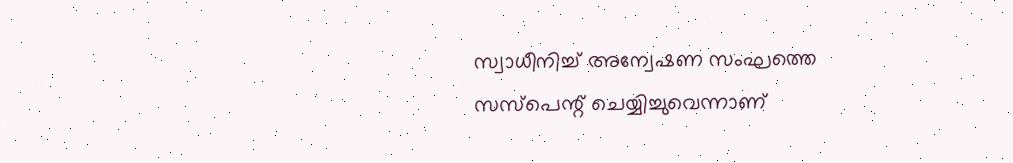സ്വാധീനിച്ച് അന്വേഷണ സംഘത്തെ സസ്പെന്റ് ചെയ്യിച്ചുവെന്നാണ്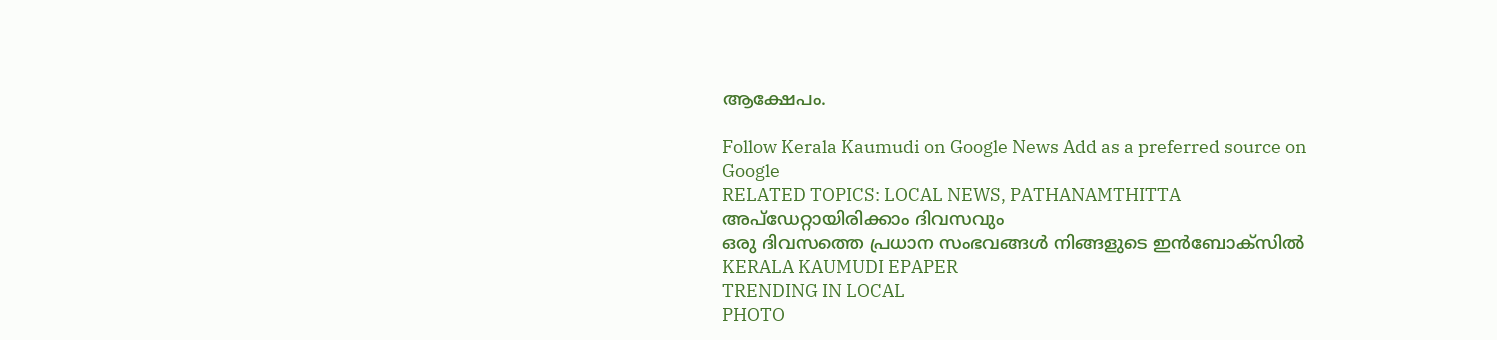ആക്ഷേപം.

Follow Kerala Kaumudi on Google News Add as a preferred source on Google
RELATED TOPICS: LOCAL NEWS, PATHANAMTHITTA
അപ്ഡേറ്റായിരിക്കാം ദിവസവും
ഒരു ദിവസത്തെ പ്രധാന സംഭവങ്ങൾ നിങ്ങളുടെ ഇൻബോക്സിൽ
KERALA KAUMUDI EPAPER
TRENDING IN LOCAL
PHOTO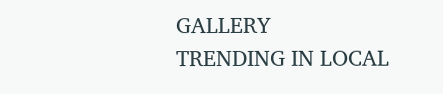GALLERY
TRENDING IN LOCAL